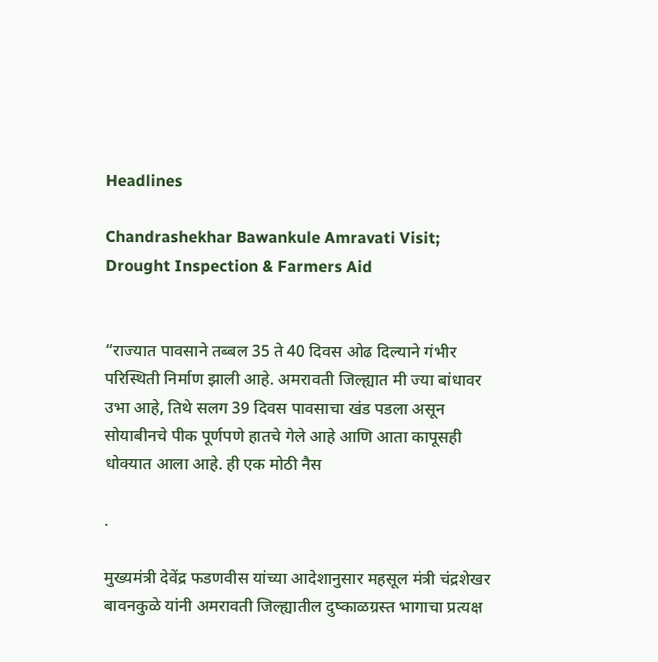Headlines

Chandrashekhar Bawankule Amravati Visit; Drought Inspection & Farmers Aid


“राज्यात पावसाने तब्बल 35 ते 40 दिवस ओढ दिल्याने गंभीर परिस्थिती निर्माण झाली आहे. अमरावती जिल्ह्यात मी ज्या बांधावर उभा आहे, तिथे सलग 39 दिवस पावसाचा खंड पडला असून सोयाबीनचे पीक पूर्णपणे हातचे गेले आहे आणि आता कापूसही धोक्यात आला आहे. ही एक मोठी नैस

.

मुख्यमंत्री देवेंद्र फडणवीस यांच्या आदेशानुसार महसूल मंत्री चंद्रशेखर बावनकुळे यांनी अमरावती जिल्ह्यातील दुष्काळग्रस्त भागाचा प्रत्यक्ष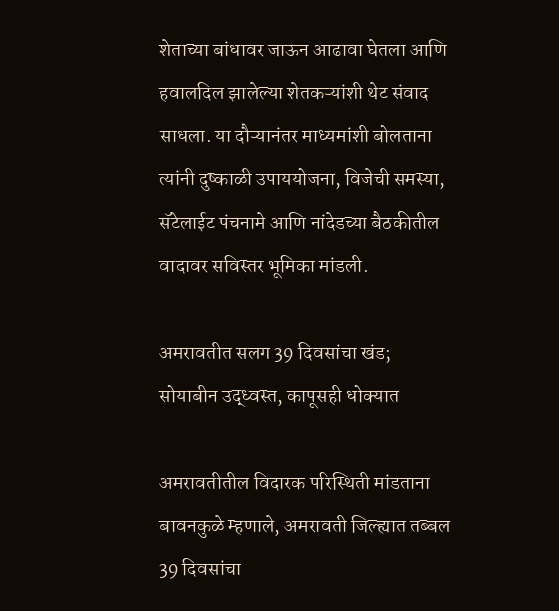शेताच्या बांधावर जाऊन आढावा घेतला आणि हवालदिल झालेल्या शेतकऱ्यांशी थेट संवाद साधला. या दौऱ्यानंतर माध्यमांशी बोलताना त्यांनी दुष्काळी उपाययोजना, विजेची समस्या, सॅटेलाईट पंचनामे आणि नांदेडच्या बैठकीतील वादावर सविस्तर भूमिका मांडली.

अमरावतीत सलग 39 दिवसांचा खंड; सोयाबीन उद्ध्वस्त, कापूसही धोक्यात

अमरावतीतील विदारक परिस्थिती मांडताना बावनकुळे म्हणाले, अमरावती जिल्ह्यात तब्बल 39 दिवसांचा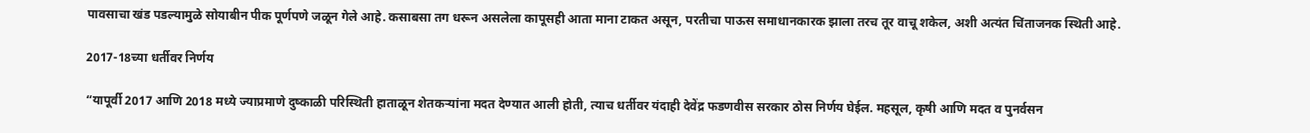पावसाचा खंड पडल्यामुळे सोयाबीन पीक पूर्णपणे जळून गेले आहे. कसाबसा तग धरून असलेला कापूसही आता माना टाकत असून, परतीचा पाऊस समाधानकारक झाला तरच तूर वाचू शकेल, अशी अत्यंत चिंताजनक स्थिती आहे.

2017-18च्या धर्तीवर निर्णय

“यापूर्वी 2017 आणि 2018 मध्ये ज्याप्रमाणे दुष्काळी परिस्थिती हाताळून शेतकऱ्यांना मदत देण्यात आली होती, त्याच धर्तीवर यंदाही देवेंद्र फडणवीस सरकार ठोस निर्णय घेईल. महसूल, कृषी आणि मदत व पुनर्वसन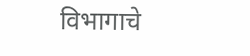विभागाचे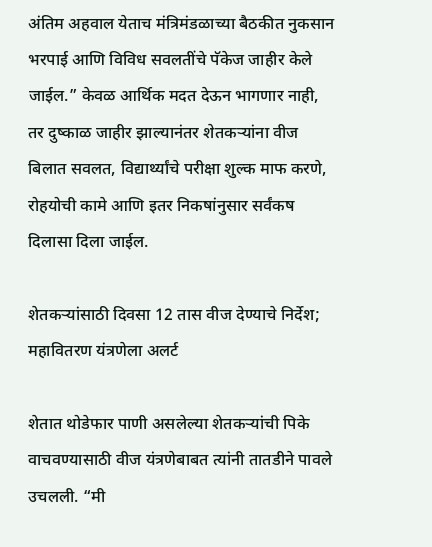अंतिम अहवाल येताच मंत्रिमंडळाच्या बैठकीत नुकसान भरपाई आणि विविध सवलतींचे पॅकेज जाहीर केले जाईल.” केवळ आर्थिक मदत देऊन भागणार नाही, तर दुष्काळ जाहीर झाल्यानंतर शेतकऱ्यांना वीज बिलात सवलत, विद्यार्थ्यांचे परीक्षा शुल्क माफ करणे, रोहयोची कामे आणि इतर निकषांनुसार सर्वंकष दिलासा दिला जाईल.

शेतकऱ्यांसाठी दिवसा 12 तास वीज देण्याचे निर्देश; महावितरण यंत्रणेला अलर्ट

शेतात थोडेफार पाणी असलेल्या शेतकऱ्यांची पिके वाचवण्यासाठी वीज यंत्रणेबाबत त्यांनी तातडीने पावले उचलली. “मी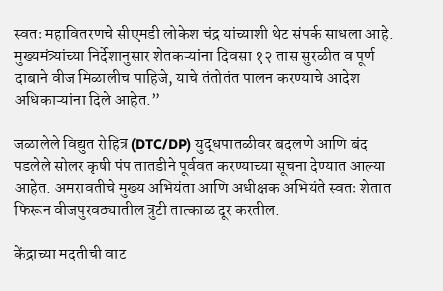स्वतः महावितरणचे सीएमडी लोकेश चंद्र यांच्याशी थेट संपर्क साधला आहे. मुख्यमंत्र्यांच्या निर्देशानुसार शेतकऱ्यांना दिवसा १२ तास सुरळीत व पूर्ण दाबाने वीज मिळालीच पाहिजे, याचे तंतोतंत पालन करण्याचे आदेश अधिकाऱ्यांना दिले आहेत.”

जळालेले विद्युत रोहित्र (DTC/DP) युद्धपातळीवर बदलणे आणि बंद पडलेले सोलर कृषी पंप तातडीने पूर्ववत करण्याच्या सूचना देण्यात आल्या आहेत. अमरावतीचे मुख्य अभियंता आणि अधीक्षक अभियंते स्वतः शेतात फिरून वीजपुरवठ्यातील त्रुटी तात्काळ दूर करतील.

केंद्राच्या मदतीची वाट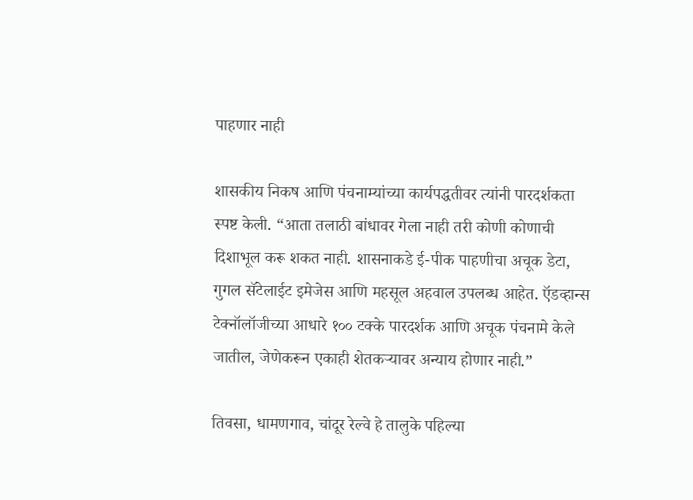पाहणार नाही

शासकीय निकष आणि पंचनाम्यांच्या कार्यपद्धतीवर त्यांनी पारदर्शकता स्पष्ट केली. “आता तलाठी बांधावर गेला नाही तरी कोणी कोणाची दिशाभूल करू शकत नाही. शासनाकडे ई-पीक पाहणीचा अचूक डेटा, गुगल सॅटेलाईट इमेजेस आणि महसूल अहवाल उपलब्ध आहेत. ऍडव्हान्स टेक्नॉलॉजीच्या आधारे १०० टक्के पारदर्शक आणि अचूक पंचनामे केले जातील, जेणेकरून एकाही शेतकऱ्यावर अन्याय होणार नाही.”

तिवसा, धामणगाव, चांदूर रेल्वे हे तालुके पहिल्या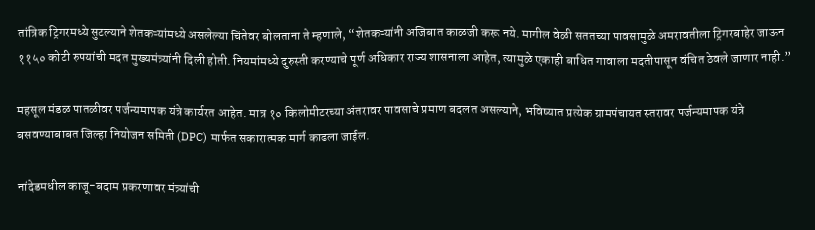तांत्रिक ट्रिगरमध्ये सुटल्याने शेतकऱ्यांमध्ये असलेल्या चिंतेवर बोलताना ते म्हणाले, “शेतकऱ्यांनी अजिबात काळजी करू नये. मागील वेळी सततच्या पावसामुळे अमरावतीला ट्रिगरबाहेर जाऊन ११५० कोटी रुपयांची मदत मुख्यमंत्र्यांनी दिली होती. नियमांमध्ये दुरुस्ती करण्याचे पूर्ण अधिकार राज्य शासनाला आहेत, त्यामुळे एकाही बाधित गावाला मदतीपासून वंचित ठेवले जाणार नाही.”

महसूल मंडळ पातळीवर पर्जन्यमापक यंत्रे कार्यरत आहेत. मात्र १० किलोमीटरच्या अंतरावर पावसाचे प्रमाण बदलत असल्याने, भविष्यात प्रत्येक ग्रामपंचायत स्तरावर पर्जन्यमापक यंत्रे बसवण्याबाबत जिल्हा नियोजन समिती (DPC) मार्फत सकारात्मक मार्ग काढला जाईल.

नांदेडमधील काजू-बदाम प्रकरणावर मंत्र्यांची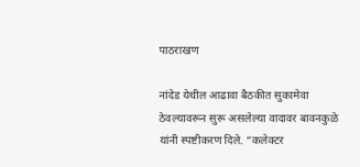पाठराखण

नांदेड येथील आढावा बैठकीत सुकामेवा ठेवल्यावरून सुरू असलेल्या वादावर बावनकुळे यांनी स्पष्टीकरण दिले. “कलेक्टर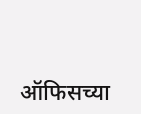ऑफिसच्या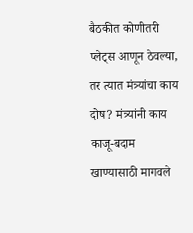बैठकीत कोणीतरी प्लेट्स आणून ठेवल्या, तर त्यात मंत्र्यांचा काय दोष? मंत्र्यांनी काय काजू-बदाम खाण्यासाठी मागवले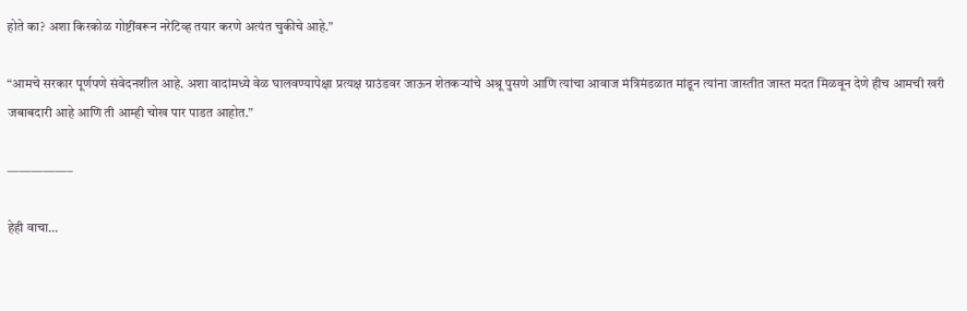होते का? अशा किरकोळ गोष्टींवरून नरेटिव्ह तयार करणे अत्यंत चुकीचे आहे.”

“आमचे सरकार पूर्णपणे संवेदनशील आहे. अशा वादांमध्ये वेळ घालवण्यापेक्षा प्रत्यक्ष ग्राउंडवर जाऊन शेतकऱ्यांचे अश्रू पुसणे आणि त्यांचा आवाज मंत्रिमंडळात मांडून त्यांना जास्तीत जास्त मदत मिळवून देणे हीच आमची खरी जबाबदारी आहे आणि ती आम्ही चोख पार पाडत आहोत.”

—————–

हेही वाचा…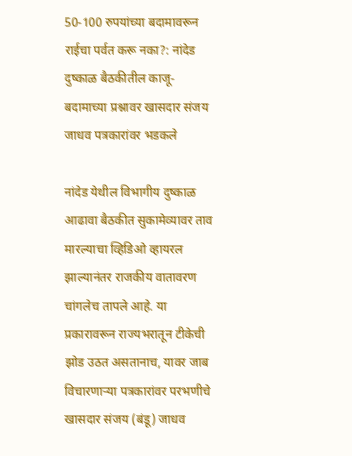50-100 रुपयांच्या बदामावरून राईचा पर्वत करू नका?: नांदेड दुष्काळ बैठकीतील काजू-बदामाच्या प्रश्नावर खासदार संजय जाधव पत्रकारांवर भडकले

नांदेड येथील विभागीय दुष्काळ आढावा बैठकीत सुकामेव्यावर ताव मारल्याचा व्हिडिओ व्हायरल झाल्यानंतर राजकीय वातावरण चांगलेच तापले आहे. या प्रकारावरून राज्यभरातून टीकेची झोड उठत असतानाच, यावर जाब विचारणाऱ्या पत्रकारांवर परभणीचे खासदार संजय (बंडू) जाधव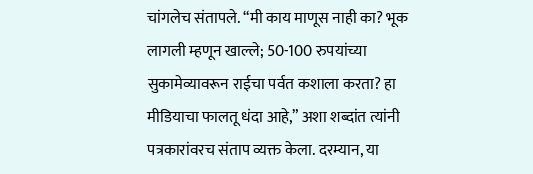चांगलेच संतापले. “मी काय माणूस नाही का? भूक लागली म्हणून खाल्ले; 50-100 रुपयांच्या सुकामेव्यावरून राईचा पर्वत कशाला करता? हा मीडियाचा फालतू धंदा आहे,” अशा शब्दांत त्यांनी पत्रकारांवरच संताप व्यक्त केला. दरम्यान, या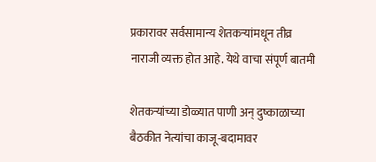प्रकारावर सर्वसामान्य शेतकऱ्यांमधून तीव्र नाराजी व्यक्त होत आहे. येथे वाचा संपूर्ण बातमी

शेतकऱ्यांच्या डोळ्यात पाणी अन् दुष्काळाच्या बैठकीत नेत्यांचा काजू-बदामावर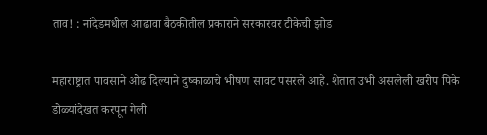ताव! : नांदेडमधील आढावा बैठकीतील प्रकाराने सरकारवर टीकेची झोड

महाराष्ट्रात पावसाने ओढ दिल्याने दुष्काळाचे भीषण सावट पसरले आहे. शेतात उभी असलेली खरीप पिके डोळ्यांदेखत करपून गेली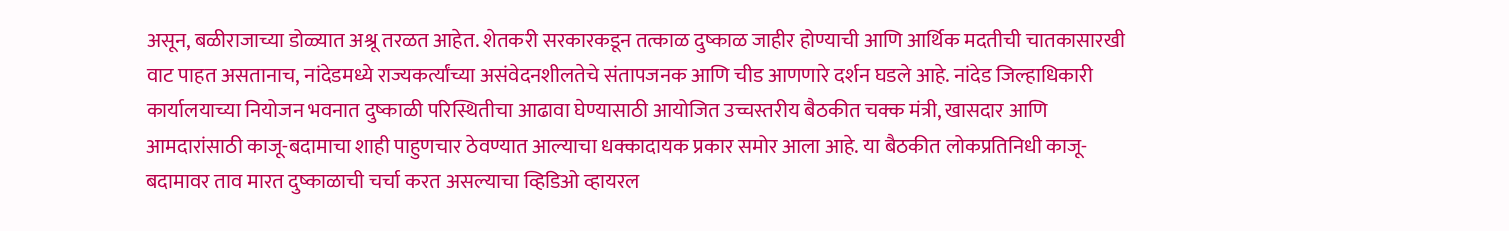असून, बळीराजाच्या डोळ्यात अश्रू तरळत आहेत. शेतकरी सरकारकडून तत्काळ दुष्काळ जाहीर होण्याची आणि आर्थिक मदतीची चातकासारखी वाट पाहत असतानाच, नांदेडमध्ये राज्यकर्त्यांच्या असंवेदनशीलतेचे संतापजनक आणि चीड आणणारे दर्शन घडले आहे. नांदेड जिल्हाधिकारी कार्यालयाच्या नियोजन भवनात दुष्काळी परिस्थितीचा आढावा घेण्यासाठी आयोजित उच्चस्तरीय बैठकीत चक्क मंत्री, खासदार आणि आमदारांसाठी काजू-बदामाचा शाही पाहुणचार ठेवण्यात आल्याचा धक्कादायक प्रकार समोर आला आहे. या बैठकीत लोकप्रतिनिधी काजू-बदामावर ताव मारत दुष्काळाची चर्चा करत असल्याचा व्हिडिओ व्हायरल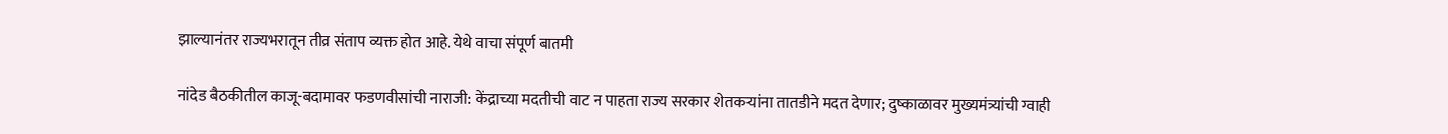झाल्यानंतर राज्यभरातून तीव्र संताप व्यक्त होत आहे. येथे वाचा संपूर्ण बातमी

नांदेड बैठकीतील काजू-बदामावर फडणवीसांची नाराजी: केंद्राच्या मदतीची वाट न पाहता राज्य सरकार शेतकऱ्यांना तातडीने मदत देणार; दुष्काळावर मुख्यमंत्र्यांची ग्वाही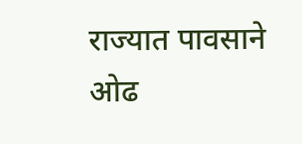राज्यात पावसाने ओढ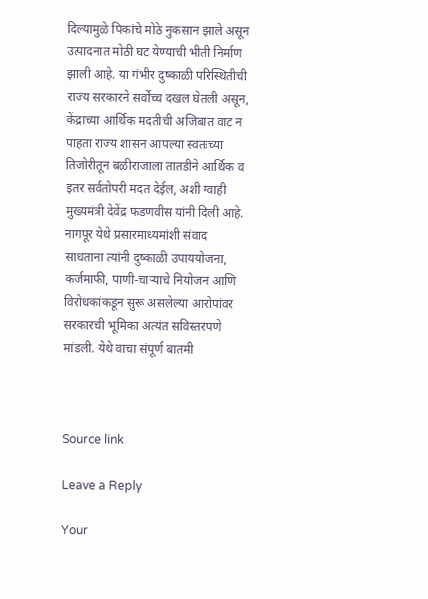दिल्यामुळे पिकांचे मोठे नुकसान झाले असून उत्पादनात मोठी घट येण्याची भीती निर्माण झाली आहे. या गंभीर दुष्काळी परिस्थितीची राज्य सरकारने सर्वोच्च दखल घेतली असून, केंद्राच्या आर्थिक मदतीची अजिबात वाट न पाहता राज्य शासन आपल्या स्वतःच्या तिजोरीतून बळीराजाला तातडीने आर्थिक व इतर सर्वतोपरी मदत देईल, अशी ग्वाही मुख्यमंत्री देवेंद्र फडणवीस यांनी दिली आहे. नागपूर येथे प्रसारमाध्यमांशी संवाद साधताना त्यांनी दुष्काळी उपाययोजना, कर्जमाफी, पाणी-चाऱ्याचे नियोजन आणि विरोधकांकडून सुरू असलेल्या आरोपांवर सरकारची भूमिका अत्यंत सविस्तरपणे मांडली. येथे वाचा संपूर्ण बातमी



Source link

Leave a Reply

Your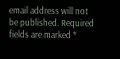email address will not be published. Required fields are marked *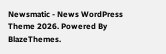Newsmatic - News WordPress Theme 2026. Powered By BlazeThemes.